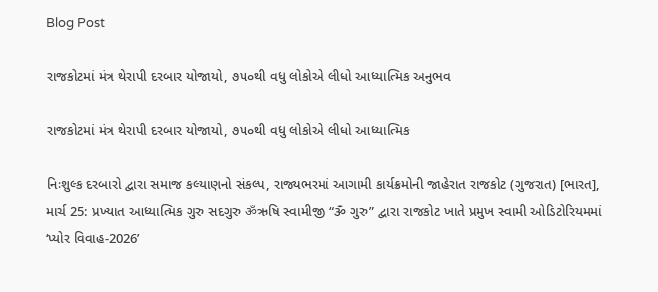Blog Post

રાજકોટમાં મંત્ર થેરાપી દરબાર યોજાયો, ૭૫૦થી વધુ લોકોએ લીધો આધ્યાત્મિક અનુભવ

રાજકોટમાં મંત્ર થેરાપી દરબાર યોજાયો, ૭૫૦થી વધુ લોકોએ લીધો આધ્યાત્મિક

નિઃશુલ્ક દરબારો દ્વારા સમાજ કલ્યાણનો સંકલ્પ, રાજ્યભરમાં આગામી કાર્યક્રમોની જાહેરાત રાજકોટ (ગુજરાત) [ભારત], માર્ચ 25: પ્રખ્યાત આધ્યાત્મિક ગુરુ સદગુરુ ॐઋષિ સ્વામીજી “ૐ ગુરુ” દ્વારા રાજકોટ ખાતે પ્રમુખ સ્વામી ઓડિટોરિયમમાં
‘પ્યોર વિવાહ-2026’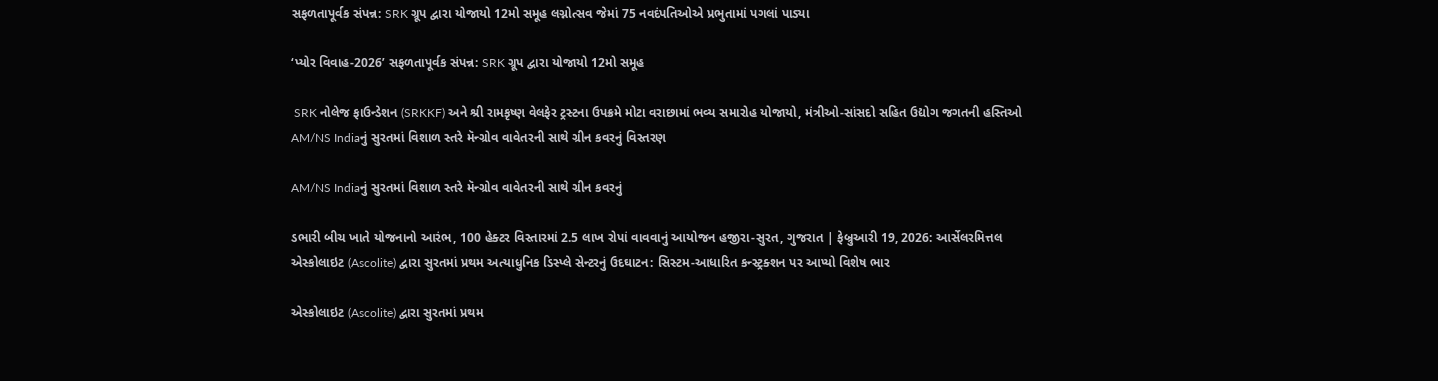સફળતાપૂર્વક સંપન્ન: SRK ગ્રૂપ દ્વારા યોજાયો 12મો સમૂહ લગ્નોત્સવ જેમાં 75 નવદંપતિઓએ પ્રભુતામાં પગલાં પાડ્યા

‘પ્યોર વિવાહ-2026’ સફળતાપૂર્વક સંપન્ન: SRK ગ્રૂપ દ્વારા યોજાયો 12મો સમૂહ

 SRK નોલેજ ફાઉન્ડેશન (SRKKF) અને શ્રી રામકૃષ્ણ વેલફેર ટ્રસ્ટના ઉપક્રમે મોટા વરાછામાં ભવ્ય સમારોહ યોજાયો, મંત્રીઓ-સાંસદો સહિત ઉદ્યોગ જગતની હસ્તિઓ
AM/NS Indiaનું સુરતમાં વિશાળ સ્તરે મૅન્ગ્રોવ વાવેતરની સાથે ગ્રીન કવરનું વિસ્તરણ

AM/NS Indiaનું સુરતમાં વિશાળ સ્તરે મૅન્ગ્રોવ વાવેતરની સાથે ગ્રીન કવરનું

ડભારી બીચ ખાતે યોજનાનો આરંભ, 100 હેક્ટર વિસ્તારમાં 2.5 લાખ રોપાં વાવવાનું આયોજન હજીરા-સુરત, ગુજરાત | ફેબ્રુઆરી 19, 2026: આર્સેલરમિત્તલ
એસ્કોલાઇટ (Ascolite) દ્વારા સુરતમાં પ્રથમ અત્યાધુનિક ડિસ્પ્લે સેન્ટરનું ઉદઘાટન: સિસ્ટમ-આધારિત કન્સ્ટ્રક્શન પર આપ્યો વિશેષ ભાર

એસ્કોલાઇટ (Ascolite) દ્વારા સુરતમાં પ્રથમ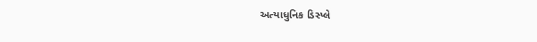અત્યાધુનિક ડિસ્પ્લે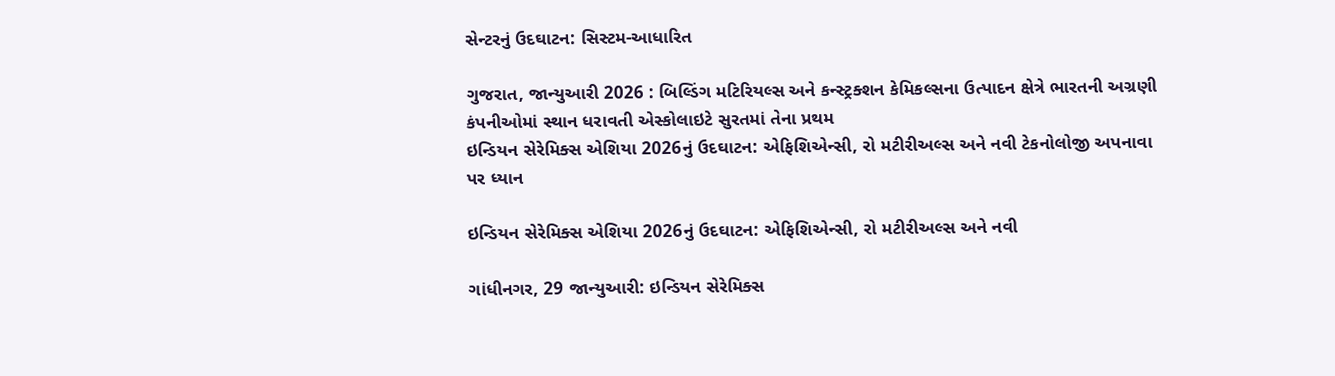સેન્ટરનું ઉદઘાટન: સિસ્ટમ-આધારિત

ગુજરાત, જાન્યુઆરી 2026 : બિલ્ડિંગ મટિરિયલ્સ અને કન્સ્ટ્રક્શન કેમિકલ્સના ઉત્પાદન ક્ષેત્રે ભારતની અગ્રણી કંપનીઓમાં સ્થાન ધરાવતી એસ્કોલાઇટે સુરતમાં તેના પ્રથમ
ઇન્ડિયન સેરેમિક્સ એશિયા 2026નું ઉદઘાટન: એફિશિએન્સી, રો મટીરીઅલ્સ અને નવી ટેકનોલોજી અપનાવા પર ધ્યાન

ઇન્ડિયન સેરેમિક્સ એશિયા 2026નું ઉદઘાટન: એફિશિએન્સી, રો મટીરીઅલ્સ અને નવી

ગાંધીનગર, 29 જાન્યુઆરી: ઇન્ડિયન સેરેમિક્સ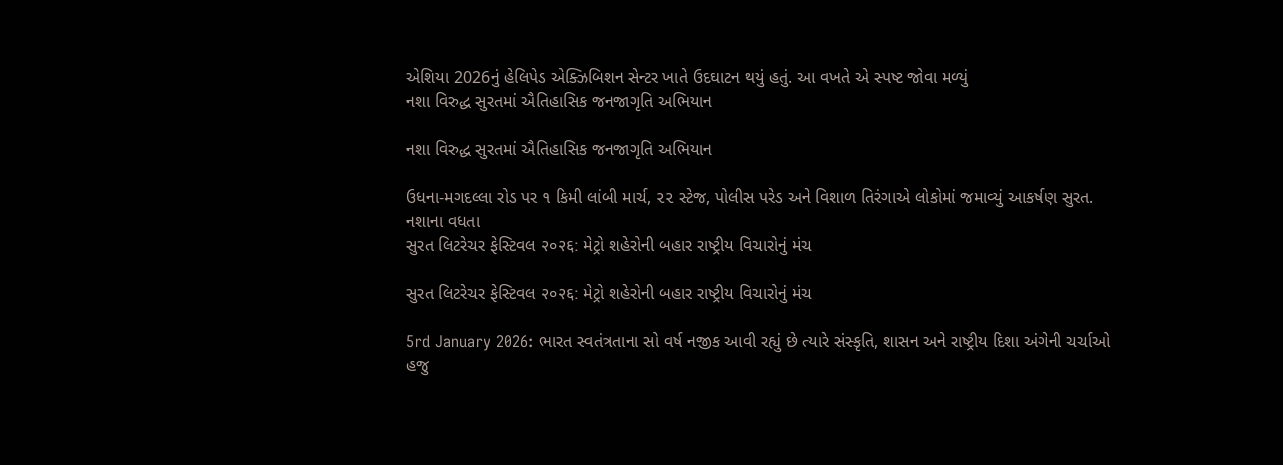એશિયા 2026નું હેલિપેડ એક્ઝિબિશન સેન્ટર ખાતે ઉદઘાટન થયું હતું. આ વખતે એ સ્પષ્ટ જોવા મળ્યું
નશા વિરુદ્ધ સુરતમાં ઐતિહાસિક જનજાગૃતિ અભિયાન

નશા વિરુદ્ધ સુરતમાં ઐતિહાસિક જનજાગૃતિ અભિયાન

ઉધના-મગદલ્લા રોડ પર ૧ કિમી લાંબી માર્ચ, ૨૨ સ્ટેજ, પોલીસ પરેડ અને વિશાળ તિરંગાએ લોકોમાં જમાવ્યું આકર્ષણ સુરત. નશાના વધતા
સુરત લિટરેચર ફેસ્ટિવલ २०२६: મેટ્રો શહેરોની બહાર રાષ્ટ્રીય વિચારોનું મંચ

સુરત લિટરેચર ફેસ્ટિવલ २०२६: મેટ્રો શહેરોની બહાર રાષ્ટ્રીય વિચારોનું મંચ

5rd January 2026: ભારત સ્વતંત્રતાના સો વર્ષ નજીક આવી રહ્યું છે ત્યારે સંસ્કૃતિ, શાસન અને રાષ્ટ્રીય દિશા અંગેની ચર્ચાઓ હજુ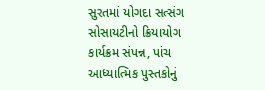સુરતમાં યોગદા સત્સંગ સોસાયટીનો ક્રિયાયોગ કાર્યક્રમ સંપન્ન, પાંચ આધ્યાત્મિક પુસ્તકોનું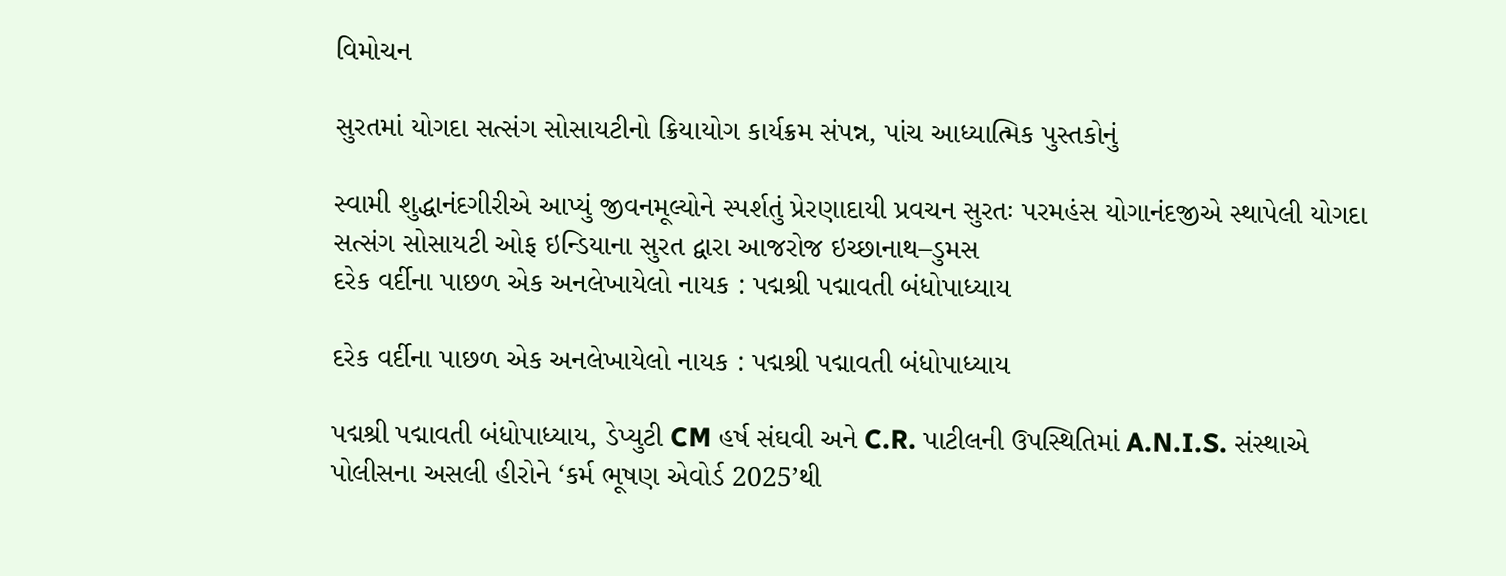વિમોચન

સુરતમાં યોગદા સત્સંગ સોસાયટીનો ક્રિયાયોગ કાર્યક્રમ સંપન્ન, પાંચ આધ્યાત્મિક પુસ્તકોનું

સ્વામી શુદ્ધાનંદગીરીએ આપ્યું જીવનમૂલ્યોને સ્પર્શતું પ્રેરણાદાયી પ્રવચન સુરતઃ પરમહંસ યોગાનંદજીએ સ્થાપેલી યોગદા સત્સંગ સોસાયટી ઓફ ઇન્ડિયાના સુરત દ્વારા આજરોજ ઇચ્છાનાથ–ડુમસ
દરેક વર્દીના પાછળ એક અનલેખાયેલો નાયક : પદ્મશ્રી પદ્માવતી બંધોપાધ્યાય

દરેક વર્દીના પાછળ એક અનલેખાયેલો નાયક : પદ્મશ્રી પદ્માવતી બંધોપાધ્યાય

પદ્મશ્રી પદ્માવતી બંધોપાધ્યાય, ડેપ્યુટી CM હર્ષ સંઘવી અને C.R. પાટીલની ઉપસ્થિતિમાં A.N.I.S. સંસ્થાએ પોલીસના અસલી હીરોને ‘કર્મ ભૂષણ એવોર્ડ 2025’થી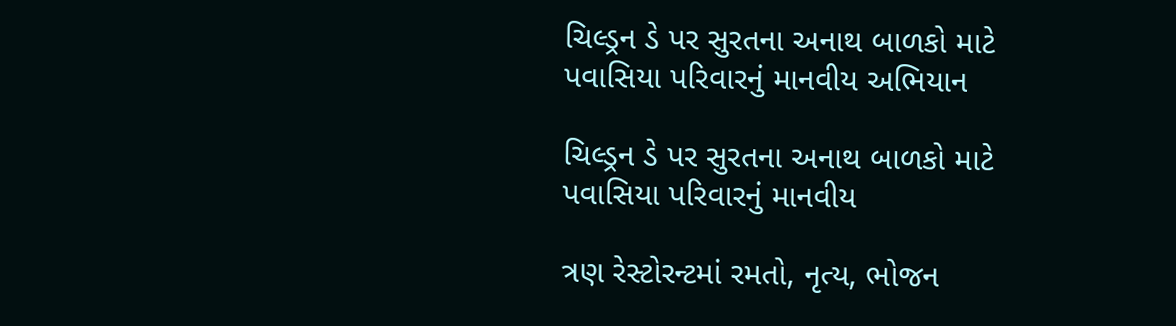ચિલ્ડ્રન ડે પર સુરતના અનાથ બાળકો માટે પવાસિયા પરિવારનું માનવીય અભિયાન

ચિલ્ડ્રન ડે પર સુરતના અનાથ બાળકો માટે પવાસિયા પરિવારનું માનવીય

ત્રણ રેસ્ટોરન્ટમાં રમતો, નૃત્ય, ભોજન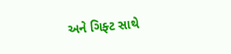અને ગિફ્ટ સાથે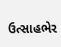ઉત્સાહભેર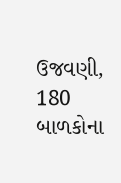ઉજવણી, 180 બાળકોના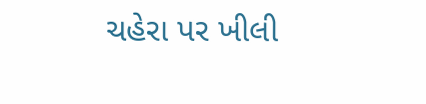ચહેરા પર ખીલી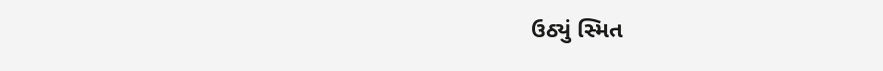ઉઠ્યું સ્મિત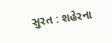સુરત : શહેરના